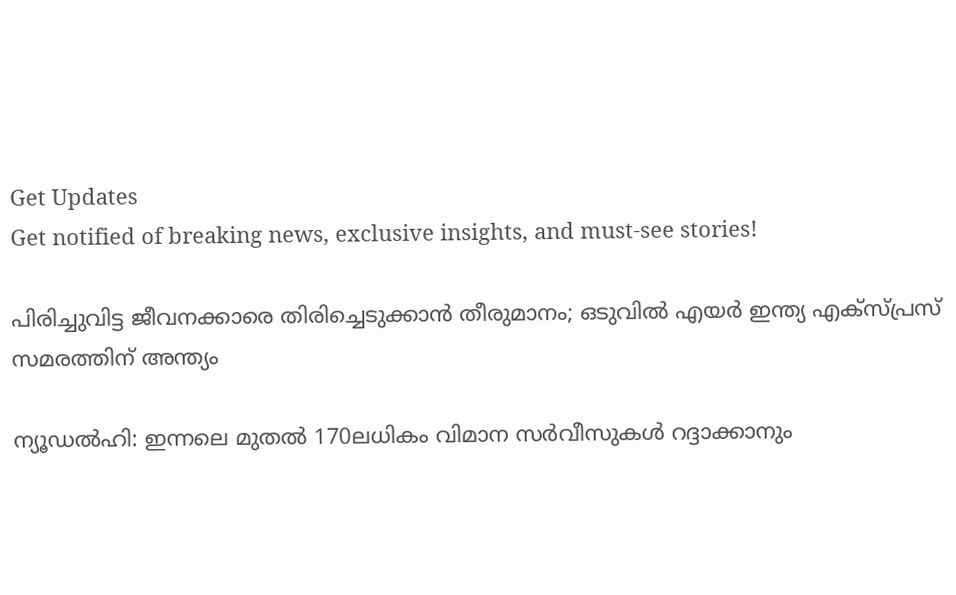Get Updates
Get notified of breaking news, exclusive insights, and must-see stories!

പിരിച്ചുവിട്ട ജീവനക്കാരെ തിരിച്ചെടുക്കാൻ തീരുമാനം; ഒടുവിൽ എയർ ഇന്ത്യ എക്‌സ്പ്രസ് സമരത്തിന് അന്ത്യം

ന്യൂഡൽഹി: ഇന്നലെ മുതൽ 170ലധികം വിമാന സർവീസുകൾ റദ്ദാക്കാനും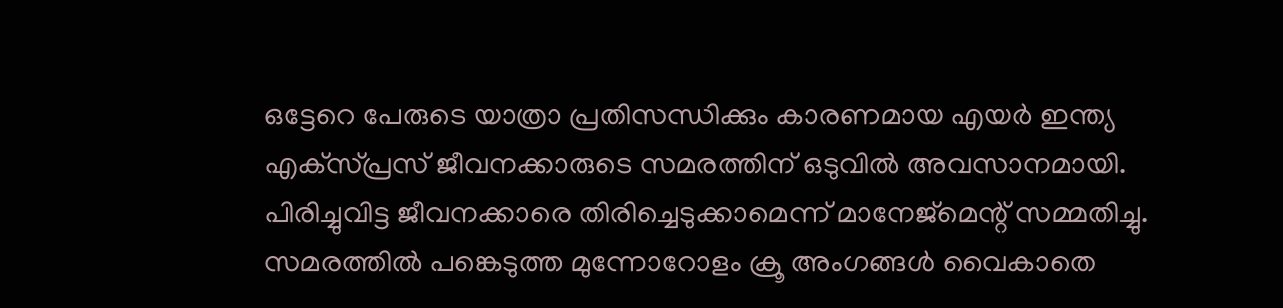ഒട്ടേറെ പേരുടെ യാത്രാ പ്രതിസന്ധിക്കും കാരണമായ എയർ ഇന്ത്യ എക്‌സ്പ്രസ് ജീവനക്കാരുടെ സമരത്തിന് ഒടുവിൽ അവസാനമായി. പിരിച്ചുവിട്ട ജീവനക്കാരെ തിരിച്ചെടുക്കാമെന്ന് മാനേജ്‌മെന്റ് സമ്മതിച്ചു. സമരത്തിൽ പങ്കെടുത്ത മുന്നോറോളം ക്രൂ അംഗങ്ങൾ വൈകാതെ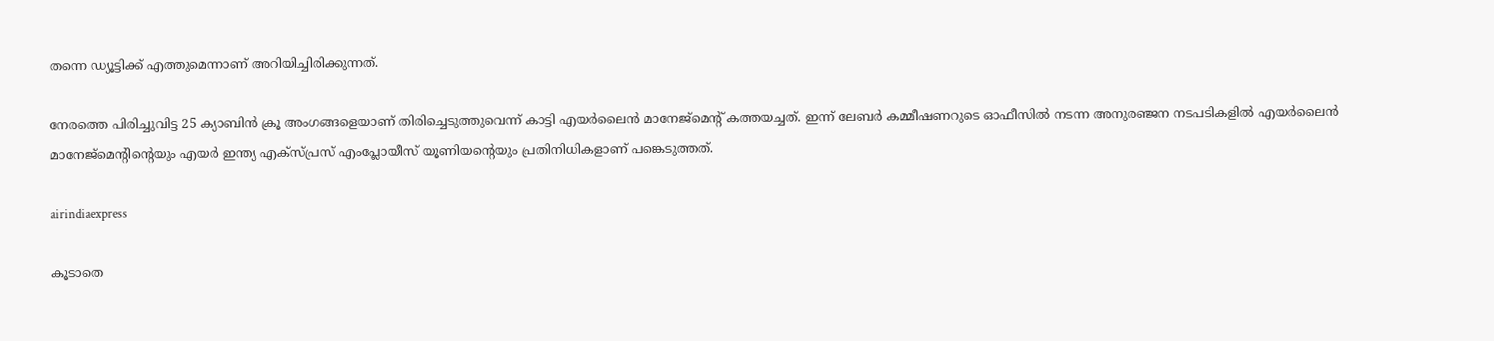തന്നെ ഡ്യൂട്ടിക്ക് എത്തുമെന്നാണ് അറിയിച്ചിരിക്കുന്നത്.

നേരത്തെ പിരിച്ചുവിട്ട 25 ക്യാബിൻ ക്രൂ അംഗങ്ങളെയാണ് തിരിച്ചെടുത്തുവെന്ന് കാട്ടി എയർലൈൻ മാനേജ്‌മെന്റ് കത്തയച്ചത്. ഇന്ന് ലേബർ കമ്മീഷണറുടെ ഓഫീസിൽ നടന്ന അനുരഞ്ജന നടപടികളിൽ എയർലൈൻ മാനേജ്‌മെന്റിന്റെയും എയർ ഇന്ത്യ എക്‌സ്പ്രസ് എംപ്ലോയീസ് യൂണിയന്റെയും പ്രതിനിധികളാണ് പങ്കെടുത്തത്.

airindiaexpress

കൂടാതെ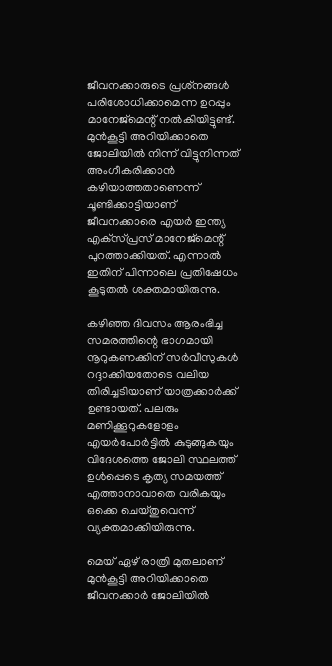ജീവനക്കാരുടെ പ്രശ്‌നങ്ങൾ പരിശോധിക്കാമെന്ന ഉറപ്പും മാനേജ്മെന്റ് നൽകിയിട്ടുണ്ട്. മുൻകൂട്ടി അറിയിക്കാതെ ജോലിയിൽ നിന്ന് വിട്ടുനിന്നത് അംഗീകരിക്കാൻ കഴിയാത്തതാണെന്ന് ചൂണ്ടിക്കാട്ടിയാണ് ജീവനക്കാരെ എയർ ഇന്ത്യ എക്‌സ്പ്രസ് മാനേജ്‌മെന്റ് പുറത്താക്കിയത്. എന്നാൽ ഇതിന് പിന്നാലെ പ്രതിഷേധം കൂടുതൽ ശക്തമായിരുന്നു.

കഴിഞ്ഞ ദിവസം ആരംഭിച്ച സമരത്തിന്റെ ഭാഗമായി നൂറുകണക്കിന് സർവീസുകൾ റദ്ദാക്കിയതോടെ വലിയ തിരിച്ചടിയാണ് യാത്രക്കാർക്ക് ഉണ്ടായത്. പലരും മണിക്കൂറുകളോളം എയർപോർട്ടിൽ കുടുങ്ങുകയും വിദേശത്തെ ജോലി സ്ഥലത്ത് ഉൾപ്പെടെ കൃത്യ സമയത്ത് എത്താനാവാതെ വരികയും ഒക്കെ ചെയ്‌തുവെന്ന്‌ വ്യക്തമാക്കിയിരുന്നു.

മെയ് ഏഴ് രാത്രി മുതലാണ് മുൻകൂട്ടി അറിയിക്കാതെ ജീവനക്കാർ ജോലിയിൽ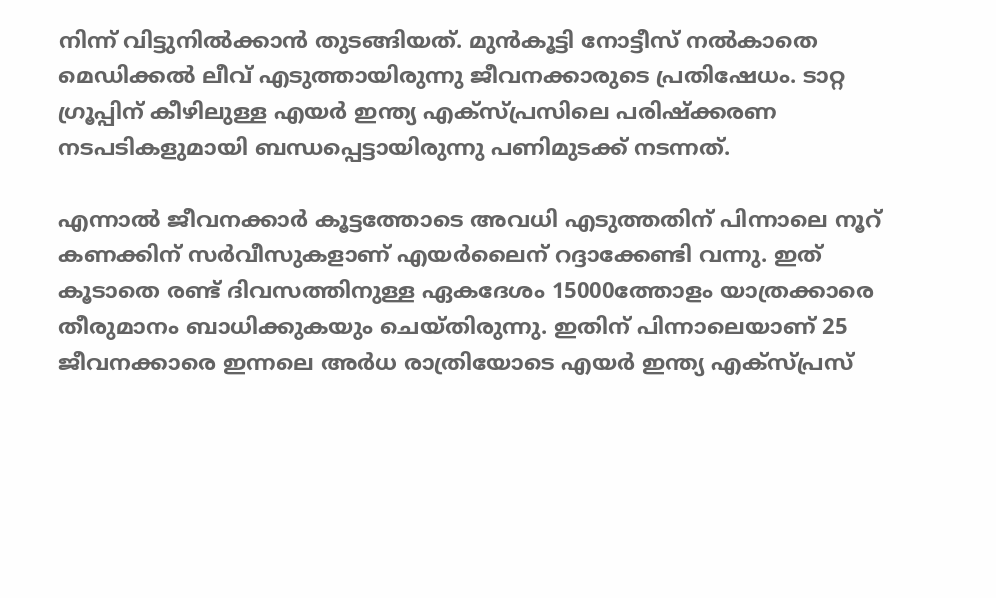നിന്ന് വിട്ടുനിൽക്കാൻ തുടങ്ങിയത്. മുൻകൂട്ടി നോട്ടീസ് നൽകാതെ മെഡിക്കൽ ലീവ് എടുത്തായിരുന്നു ജീവനക്കാരുടെ പ്രതിഷേധം. ടാറ്റ ഗ്രൂപ്പിന് കീഴിലുള്ള എയർ ഇന്ത്യ എക്‌സ്പ്രസിലെ പരിഷ്ക്കരണ നടപടികളുമായി ബന്ധപ്പെട്ടായിരുന്നു പണിമുടക്ക് നടന്നത്.

എന്നാൽ ജീവനക്കാർ കൂട്ടത്തോടെ അവധി എടുത്തതിന് പിന്നാലെ നൂറ് കണക്കിന് സർവീസുകളാണ് എയർലൈന് റദ്ദാക്കേണ്ടി വന്നു. ഇത് കൂടാതെ രണ്ട് ദിവസത്തിനുള്ള ഏകദേശം 15000ത്തോളം യാത്രക്കാരെ തീരുമാനം ബാധിക്കുകയും ചെയ്‌തിരുന്നു. ഇതിന് പിന്നാലെയാണ് 25 ജീവനക്കാരെ ഇന്നലെ അർധ രാത്രിയോടെ എയർ ഇന്ത്യ എക്‌സ്പ്രസ്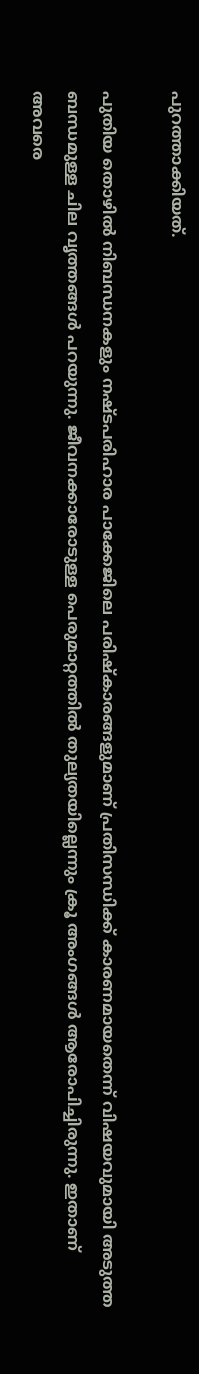പുറത്താക്കിയത്.

പുതിയ തൊഴിൽ നിബന്ധനകളും നഷ്‌ടപരിഹാര പാക്കേജിലെ പരിഷ്‌കാരങ്ങളുമാണ് പ്രതിസന്ധിക്ക് കാരണമായതെന്ന് വിഷയവുമായി അടുത്ത ബന്ധമുള്ള ചില വൃത്തങ്ങൾ പറയുന്നു. ജീവനക്കാരോടുള്ള പെരുമാറ്റത്തിൽ തുല്യതയില്ലെന്നും ക്രൂ അംഗങ്ങൾ ആരോപിച്ചിരുന്നു. ഇതാണ് അവരെ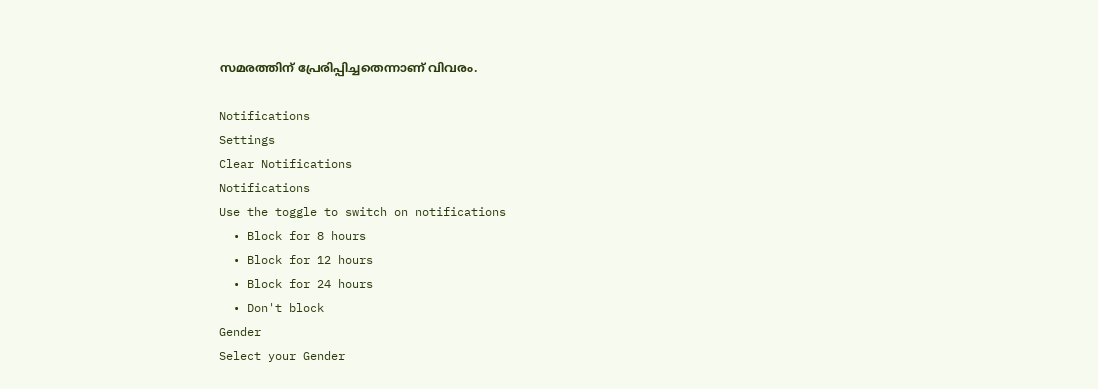സമരത്തിന് പ്രേരിപ്പിച്ചതെന്നാണ് വിവരം.

Notifications
Settings
Clear Notifications
Notifications
Use the toggle to switch on notifications
  • Block for 8 hours
  • Block for 12 hours
  • Block for 24 hours
  • Don't block
Gender
Select your Gender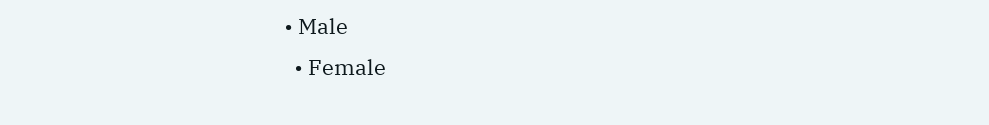• Male
  • Female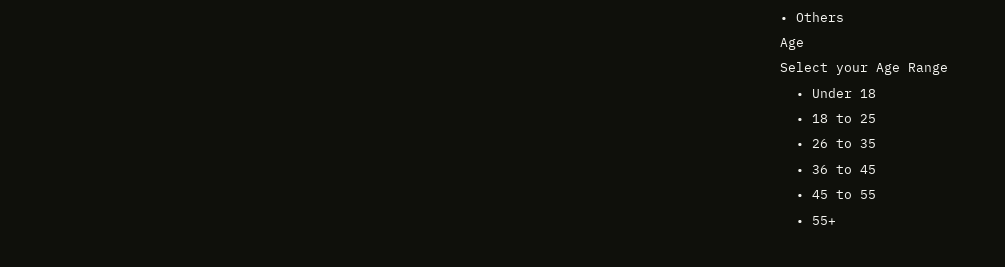• Others
Age
Select your Age Range
  • Under 18
  • 18 to 25
  • 26 to 35
  • 36 to 45
  • 45 to 55
  • 55+